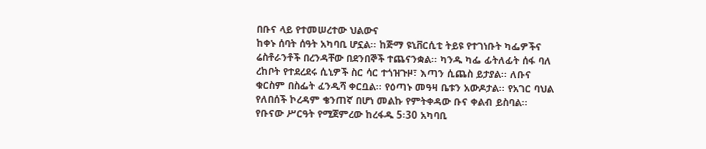በቡና ላይ የተመሠረተው ህልውና
ከቀኑ ሰባት ሰዓት አካባቢ ሆኗል፡፡ ከጅማ ዩኒቨርሲቲ ትይዩ የተገነቡት ካፌዎችና ሬስቶራንቶች በረንዳቸው በደንበኞች ተጨናንቋል፡፡ ካንዱ ካፌ ፊትለፊት ሰፋ ባለ ረከቦት የተደረደሩ ሲኒዎች ስር ሳር ተጎዝጉዞ፣ እጣን ሲጨስ ይታያል፡፡ ለቡና ቁርስም በስፌት ፈንዲሻ ቀርቧል፡፡ የዕጣኑ መዓዛ ቤቱን አውዶታል፡፡ የአገር ባህል የለበሰች ኮረዳም ቄንጠኛ በሆነ መልኩ የምትቀዳው ቡና ቀልብ ይስባል፡፡ የቡናው ሥርዓት የሚጀምረው ከረፋዱ 5፡30 አካባቢ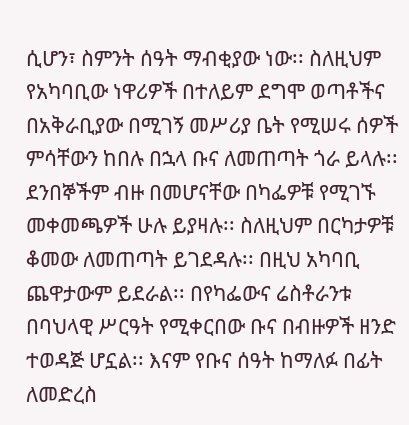ሲሆን፣ ስምንት ሰዓት ማብቂያው ነው፡፡ ስለዚህም የአካባቢው ነዋሪዎች በተለይም ደግሞ ወጣቶችና በአቅራቢያው በሚገኝ መሥሪያ ቤት የሚሠሩ ሰዎች ምሳቸውን ከበሉ በኋላ ቡና ለመጠጣት ጎራ ይላሉ፡፡ ደንበኞችም ብዙ በመሆናቸው በካፌዎቹ የሚገኙ መቀመጫዎች ሁሉ ይያዛሉ፡፡ ስለዚህም በርካታዎቹ ቆመው ለመጠጣት ይገደዳሉ፡፡ በዚህ አካባቢ ጨዋታውም ይደራል፡፡ በየካፌውና ሬስቶራንቱ በባህላዊ ሥርዓት የሚቀርበው ቡና በብዙዎች ዘንድ ተወዳጅ ሆኗል፡፡ እናም የቡና ሰዓት ከማለፉ በፊት ለመድረስ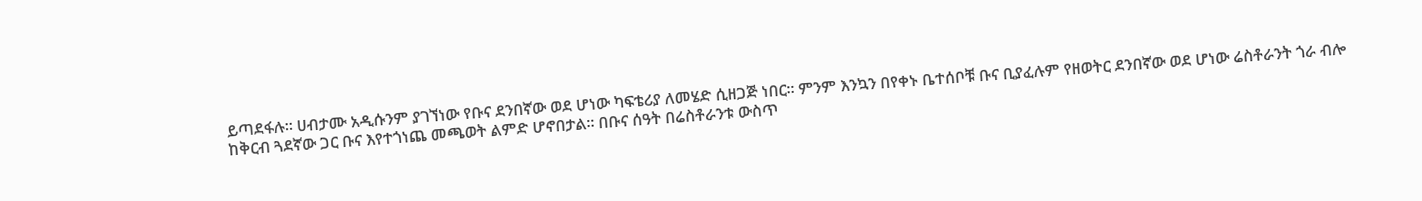ይጣደፋሉ፡፡ ሀብታሙ አዲሱንም ያገኘነው የቡና ደንበኛው ወደ ሆነው ካፍቴሪያ ለመሄድ ሲዘጋጅ ነበር፡፡ ምንም እንኳን በየቀኑ ቤተሰቦቹ ቡና ቢያፈሉም የዘወትር ደንበኛው ወደ ሆነው ሬስቶራንት ጎራ ብሎ ከቅርብ ጓደኛው ጋር ቡና እየተጎነጨ መጫወት ልምድ ሆኖበታል፡፡ በቡና ሰዓት በሬስቶራንቱ ውስጥ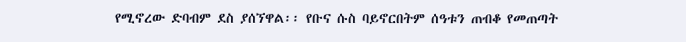የሚኖረው ድባብም ደስ ያሰኘዋል፡፡ የቡና ሱስ ባይኖርበትም ሰዓቱን ጠብቆ የመጠጣት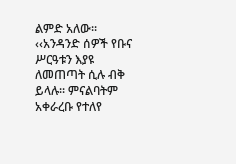ልምድ አለው፡፡ ‹‹አንዳንድ ሰዎች የቡና ሥርዓቱን እያዩ ለመጠጣት ሲሉ ብቅ ይላሉ፡፡ ምናልባትም አቀራረቡ የተለየ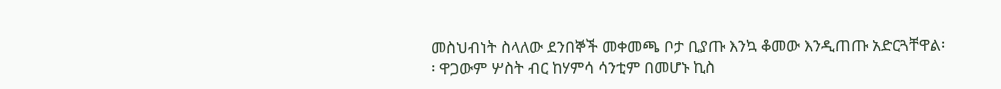መስህብነት ስላለው ደንበኞች መቀመጫ ቦታ ቢያጡ እንኳ ቆመው እንዲጠጡ አድርጓቸዋል፡፡ ዋጋውም ሦስት ብር ከሃምሳ ሳንቲም በመሆኑ ኪስ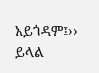አይጎዳም፤›› ይላል